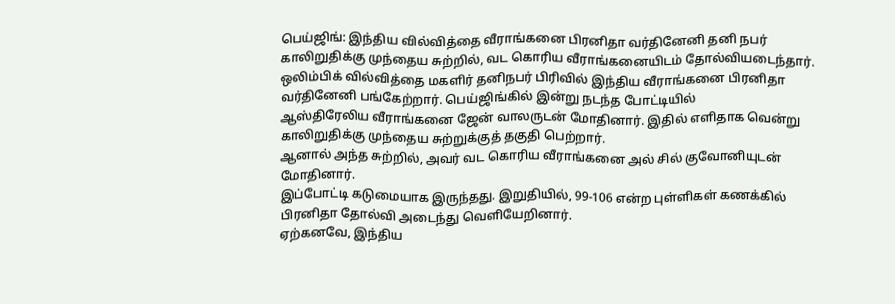பெய்ஜிங்: இந்திய வில்வித்தை வீராங்கனை பிரனிதா வர்தினேனி தனி நபர் காலிறுதிக்கு முந்தைய சுற்றில், வட கொரிய வீராங்கனையிடம் தோல்வியடைந்தார்.
ஒலிம்பிக் வில்வித்தை மகளிர் தனிநபர் பிரிவில் இந்திய வீராங்கனை பிரனிதா வர்தினேனி பங்கேற்றார். பெய்ஜிங்கில் இன்று நடந்த போட்டியில்
ஆஸ்திரேலிய வீராங்கனை ஜேன் வாலருடன் மோதினார். இதில் எளிதாக வென்று காலிறுதிக்கு முந்தைய சுற்றுக்குத் தகுதி பெற்றார்.
ஆனால் அந்த சுற்றில், அவர் வட கொரிய வீராங்கனை அல் சில் குவோனியுடன் மோதினார்.
இப்போட்டி கடுமையாக இருந்தது. இறுதியில், 99-106 என்ற புள்ளிகள் கணக்கில் பிரனிதா தோல்வி அடைந்து வெளியேறினார்.
ஏற்கனவே, இந்திய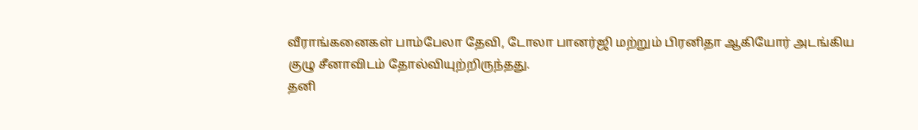வீராங்கனைகள் பாம்பேலா தேவி, டோலா பானர்ஜி மற்றும் பிரனிதா ஆகியோர் அடங்கிய குழு சீனாவிடம் தோல்வியுற்றிருந்தது.
தனி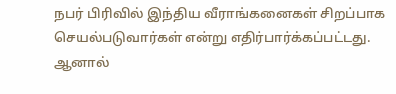நபர் பிரிவில் இந்திய வீராங்கனைகள் சிறப்பாக செயல்படுவார்கள் என்று எதிர்பார்க்கப்பட்டது. ஆனால்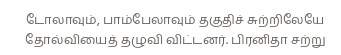டோலாவும், பாம்பேலாவும் தகுதிச் சுற்றிலேயே தோல்வியைத் தழுவி விட்டனர். பிரனிதா சற்று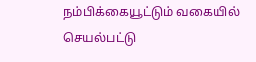நம்பிக்கையூட்டும் வகையில் செயல்பட்டு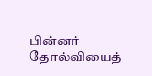பின்னர் தோல்வியைத்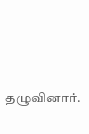தழுவினார்.